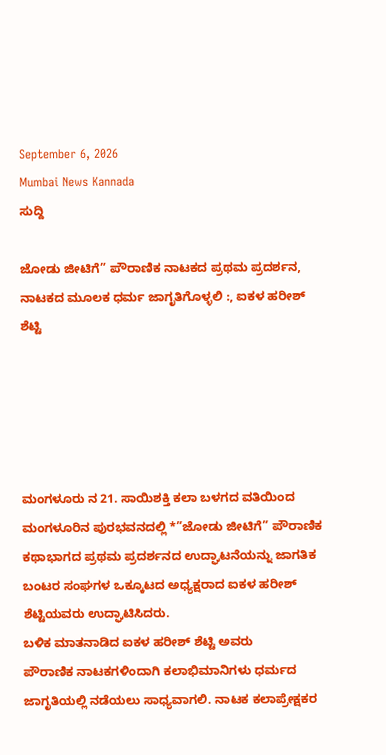September 6, 2026
Mumbai News Kannada
ಸುದ್ದಿ

ಜೋಡು ಜೀಟಿಗೆ” ಪೌರಾಣಿಕ ನಾಟಕದ ಪ್ರಥಮ ಪ್ರದರ್ಶನ, ನಾಟಕದ ಮೂಲಕ ಧರ್ಮ ಜಾಗೃತಿಗೊಳ್ಳಲಿ :, ಐಕಳ ಹರೀಶ್ ಶೆಟ್ಟಿ





ಮಂಗಳೂರು ನ 21. ಸಾಯಿಶಕ್ತಿ ಕಲಾ ಬಳಗದ ವತಿಯಿಂದ ಮಂಗಳೂರಿನ ಪುರಭವನದಲ್ಲಿ *”ಜೋಡು ಜೀಟಿಗೆ” ಪೌರಾಣಿಕ ಕಥಾಭಾಗದ ಪ್ರಥಮ ಪ್ರದರ್ಶನದ ಉದ್ಘಾಟನೆಯನ್ನು ಜಾಗತಿಕ ಬಂಟರ ಸಂಘಗಳ ಒಕ್ಕೂಟದ ಅಧ್ಯಕ್ಷರಾದ ಐಕಳ ಹರೀಶ್ ಶೆಟ್ಟಿಯವರು ಉದ್ಘಾಟಿಸಿದರು.
ಬಳಿಕ ಮಾತನಾಡಿದ ಐಕಳ ಹರೀಶ್ ಶೆಟ್ಟಿ ಅವರು
ಪೌರಾಣಿಕ ನಾಟಕಗಳಿಂದಾಗಿ ಕಲಾಭಿಮಾನಿಗಳು ಧರ್ಮದ ಜಾಗೃತಿಯಲ್ಲಿ ನಡೆಯಲು ಸಾಧ್ಯವಾಗಲಿ. ನಾಟಕ ಕಲಾಪ್ರೇಕ್ಷಕರ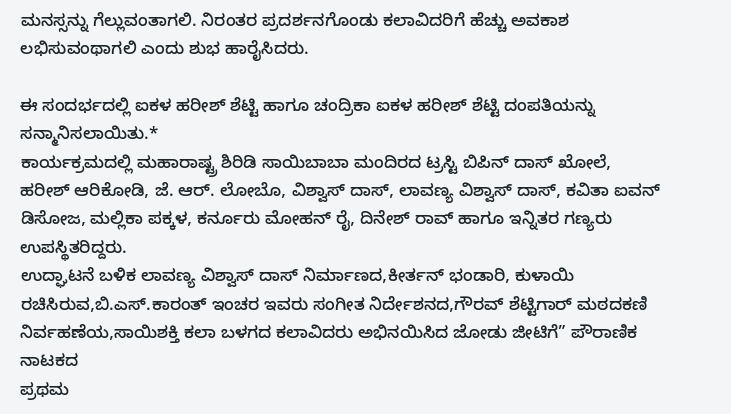ಮನಸ್ಸನ್ನು ಗೆಲ್ಲುವಂತಾಗಲಿ. ನಿರಂತರ ಪ್ರದರ್ಶನಗೊಂಡು ಕಲಾವಿದರಿಗೆ ಹೆಚ್ಚು ಅವಕಾಶ ಲಭಿಸುವಂಥಾಗಲಿ ಎಂದು ಶುಭ ಹಾರೈಸಿದರು.

ಈ ಸಂದರ್ಭದಲ್ಲಿ ಐಕಳ ಹರೀಶ್ ಶೆಟ್ಟಿ ಹಾಗೂ ಚಂದ್ರಿಕಾ ಐಕಳ ಹರೀಶ್ ಶೆಟ್ಟಿ ದಂಪತಿಯನ್ನು ಸನ್ಮಾನಿಸಲಾಯಿತು.*
ಕಾರ್ಯಕ್ರಮದಲ್ಲಿ ಮಹಾರಾಷ್ಟ್ರ ಶಿರಿಡಿ ಸಾಯಿಬಾಬಾ ಮಂದಿರದ ಟ್ರಸ್ಟಿ ಬಿಪಿನ್ ದಾಸ್ ಖೋಲೆ, ಹರೀಶ್ ಆರಿಕೋಡಿ, ಜೆ. ಆರ್. ಲೋಬೊ, ವಿಶ್ವಾಸ್ ದಾಸ್, ಲಾವಣ್ಯ ವಿಶ್ವಾಸ್ ದಾಸ್, ಕವಿತಾ ಐವನ್ ಡಿಸೋಜ, ಮಲ್ಲಿಕಾ ಪಕ್ಕಳ, ಕರ್ನೂರು ಮೋಹನ್ ರೈ, ದಿನೇಶ್ ರಾವ್ ಹಾಗೂ ಇನ್ನಿತರ ಗಣ್ಯರು ಉಪಸ್ಥಿತರಿದ್ದರು.
ಉದ್ಘಾಟನೆ ಬಳಿಕ ಲಾವಣ್ಯ ವಿಶ್ವಾಸ್ ದಾಸ್ ನಿರ್ಮಾಣದ,ಕೀರ್ತನ್ ಭಂಡಾರಿ, ಕುಳಾಯಿ ರಚಿಸಿರುವ,ಬಿ.ಎಸ್.ಕಾರಂತ್ ಇಂಚರ ಇವರು ಸಂಗೀತ ನಿರ್ದೇಶನದ,ಗೌರವ್ ಶೆಟ್ಟಿಗಾರ್ ಮಠದಕಣಿ ನಿರ್ವಹಣೆಯ,ಸಾಯಿಶಕ್ತಿ ಕಲಾ ಬಳಗದ ಕಲಾವಿದರು ಅಭಿನಯಿಸಿದ ಜೋಡು ಜೀಟಿಗೆ” ಪೌರಾಣಿಕ ನಾಟಕದ
ಪ್ರಥಮ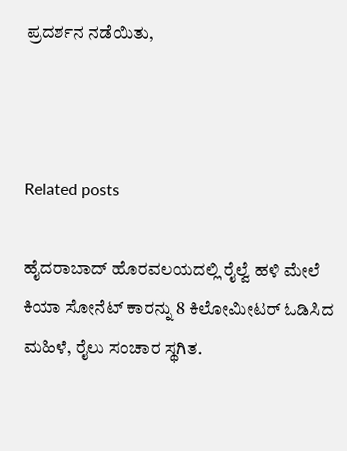ಪ್ರದರ್ಶನ ನಡೆಯಿತು,



Related posts

ಹೈದರಾಬಾದ್ ಹೊರವಲಯದಲ್ಲಿ ರೈಲ್ವೆ ಹಳಿ ಮೇಲೆ ಕಿಯಾ ಸೋನೆಟ್ ಕಾರನ್ನು 8 ಕಿಲೋಮೀಟರ್ ಓಡಿಸಿದ ಮಹಿಳೆ, ರೈಲು ಸಂಚಾರ ಸ್ಥಗಿತ.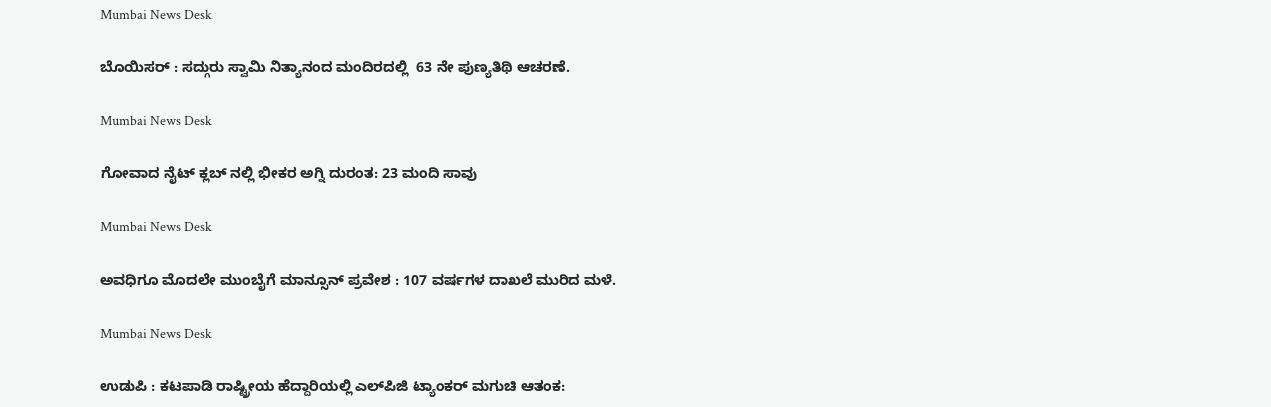Mumbai News Desk

ಬೊಯಿಸರ್ : ಸದ್ಗುರು ಸ್ವಾಮಿ ನಿತ್ಯಾನಂದ ಮಂದಿರದಲ್ಲಿ  63 ನೇ ಪುಣ್ಯತಿಥಿ ಆಚರಣೆ.

Mumbai News Desk

ಗೋವಾದ ನೈಟ್ ಕ್ಲಬ್ ನಲ್ಲಿ ಭೀಕರ ಅಗ್ನಿ ದುರಂತ: 23 ಮಂದಿ ಸಾವು

Mumbai News Desk

ಅವಧಿಗೂ ಮೊದಲೇ ಮುಂಬೈಗೆ ಮಾನ್ಸೂನ್ ಪ್ರವೇಶ : 107 ವರ್ಷಗಳ ದಾಖಲೆ ಮುರಿದ ಮಳೆ.

Mumbai News Desk

ಉಡುಪಿ : ಕಟಪಾಡಿ ರಾಷ್ಟ್ರೀಯ ಹೆದ್ದಾರಿಯಲ್ಲಿ ಎಲ್‌ಪಿಜಿ ಟ್ಯಾಂಕರ್ ಮಗುಚಿ ಆತಂಕ: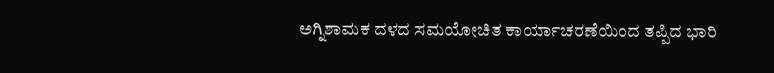ಅಗ್ನಿಶಾಮಕ ದಳದ ಸಮಯೋಚಿತ ಕಾರ್ಯಾಚರಣೆಯಿಂದ ತಪ್ಪಿದ ಭಾರಿ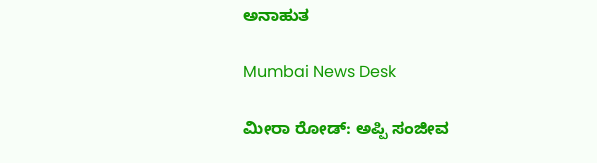ಅನಾಹುತ

Mumbai News Desk

ಮೀರಾ ರೋಡ್: ಅಪ್ಪಿ ಸಂಜೀವ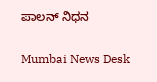ಪಾಲನ್ ನಿಧನ

Mumbai News Desk